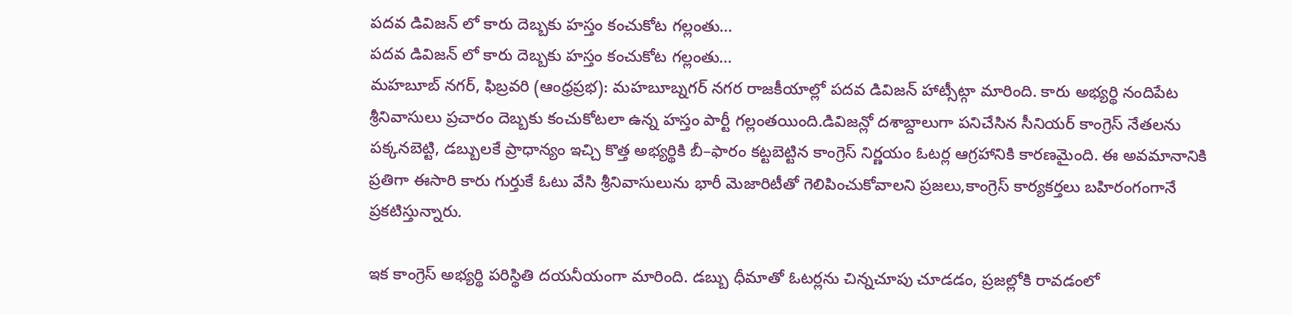పదవ డివిజన్ లో కారు దెబ్బకు హస్తం కంచుకోట గల్లంతు…
పదవ డివిజన్ లో కారు దెబ్బకు హస్తం కంచుకోట గల్లంతు…
మహబూబ్ నగర్, ఫిబ్రవరి (ఆంధ్రప్రభ): మహబూబ్నగర్ నగర రాజకీయాల్లో పదవ డివిజన్ హాట్సీట్గా మారింది. కారు అభ్యర్థి నందిపేట శ్రీనివాసులు ప్రచారం దెబ్బకు కంచుకోటలా ఉన్న హస్తం పార్టీ గల్లంతయింది.డివిజన్లో దశాబ్దాలుగా పనిచేసిన సీనియర్ కాంగ్రెస్ నేతలను పక్కనబెట్టి, డబ్బులకే ప్రాధాన్యం ఇచ్చి కొత్త అభ్యర్థికి బీ–ఫారం కట్టబెట్టిన కాంగ్రెస్ నిర్ణయం ఓటర్ల ఆగ్రహానికి కారణమైంది. ఈ అవమానానికి ప్రతిగా ఈసారి కారు గుర్తుకే ఓటు వేసి శ్రీనివాసులును భారీ మెజారిటీతో గెలిపించుకోవాలని ప్రజలు,కాంగ్రెస్ కార్యకర్తలు బహిరంగంగానే ప్రకటిస్తున్నారు.

ఇక కాంగ్రెస్ అభ్యర్థి పరిస్థితి దయనీయంగా మారింది. డబ్బు ధీమాతో ఓటర్లను చిన్నచూపు చూడడం, ప్రజల్లోకి రావడంలో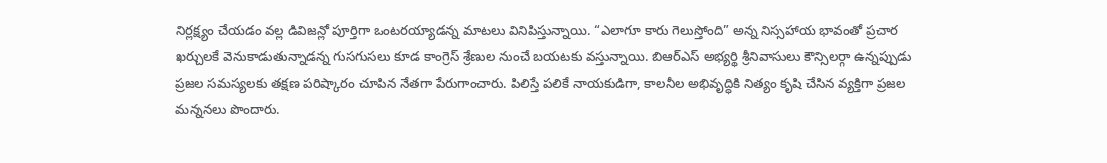నిర్లక్ష్యం చేయడం వల్ల డివిజన్లో పూర్తిగా ఒంటరయ్యాడన్న మాటలు వినిపిస్తున్నాయి. “ఎలాగూ కారు గెలుస్తోంది” అన్న నిస్సహాయ భావంతో ప్రచార ఖర్చులకే వెనుకాడుతున్నాడన్న గుసగుసలు కూడ కాంగ్రెస్ శ్రేణుల నుంచే బయటకు వస్తున్నాయి. బిఆర్ఎస్ అభ్యర్థి శ్రీనివాసులు కౌన్సిలర్గా ఉన్నప్పుడు ప్రజల సమస్యలకు తక్షణ పరిష్కారం చూపిన నేతగా పేరుగాంచారు. పిలిస్తే పలికే నాయకుడిగా, కాలనీల అభివృద్ధికి నిత్యం కృషి చేసిన వ్యక్తిగా ప్రజల మన్ననలు పొందారు.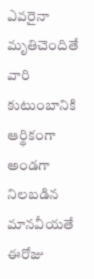ఎవరైనా మృతిచెందితే వారి కుటుంబానికి ఆర్థికంగా అండగా నిలబడిన మానవీయతే ఈరోజు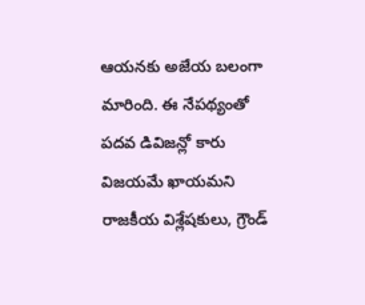ఆయనకు అజేయ బలంగా మారింది. ఈ నేపథ్యంతో పదవ డివిజన్లో కారు విజయమే ఖాయమని రాజకీయ విశ్లేషకులు, గ్రౌండ్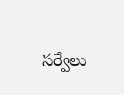సర్వేలు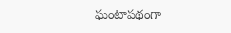ఘంటాపథంగా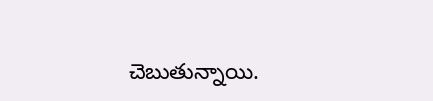చెబుతున్నాయి.